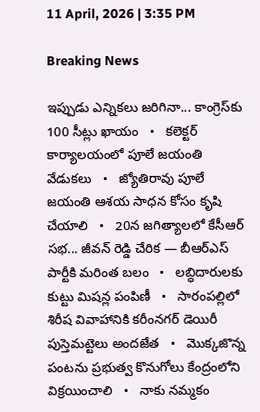11 April, 2026 | 3:35 PM

Breaking News

ఇప్పుడు ఎన్నికలు జరిగినా... కాంగ్రెస్‌కు 100 సీట్లు ఖాయం   •   కలెక్టర్ కార్యాలయంలో పూలే జయంతి వేడుకలు   •   జ్యోతిరావు పూలే జయంతి ఆశయ సాధన కోసం కృషి చేయాలి   •   20న జగిత్యాలలో కేసీఆర్ సభ... జీవన్ రెడ్డి చేరిక — బీఆర్ఎస్ పార్టీకి మరింత బలం   •   లబ్ధిదారులకు కుట్టు మిషన్ల పంపిణీ   •   సారంపల్లిలో శిరీష వివాహానికి కరీంనగర్ డెయిరీ పుస్తెమట్టెలు అందజేత   •   మొక్కజొన్న పంటను ప్రభుత్వ కొనుగోలు కేంద్రంలోని విక్రయించాలి   •   నాకు నమ్మకం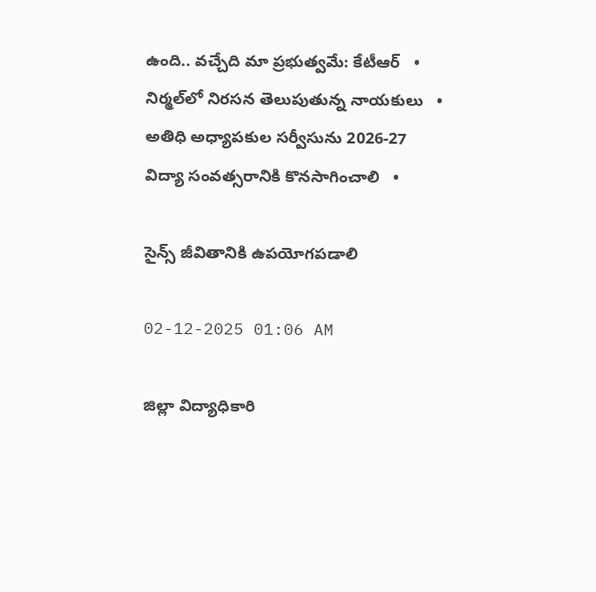ఉంది.. వచ్చేది మా ప్రభుత్వమే: కేటీఆర్   •   నిర్మల్‌లో నిరసన తెలుపుతున్న నాయకులు   •   అతిధి అధ్యాపకుల సర్వీసును 2026-27 విద్యా సంవత్సరానికి కొనసాగించాలి   •

సైన్స్ జీవితానికి ఉపయోగపడాలి

02-12-2025 01:06 AM

జిల్లా విద్యాధికారి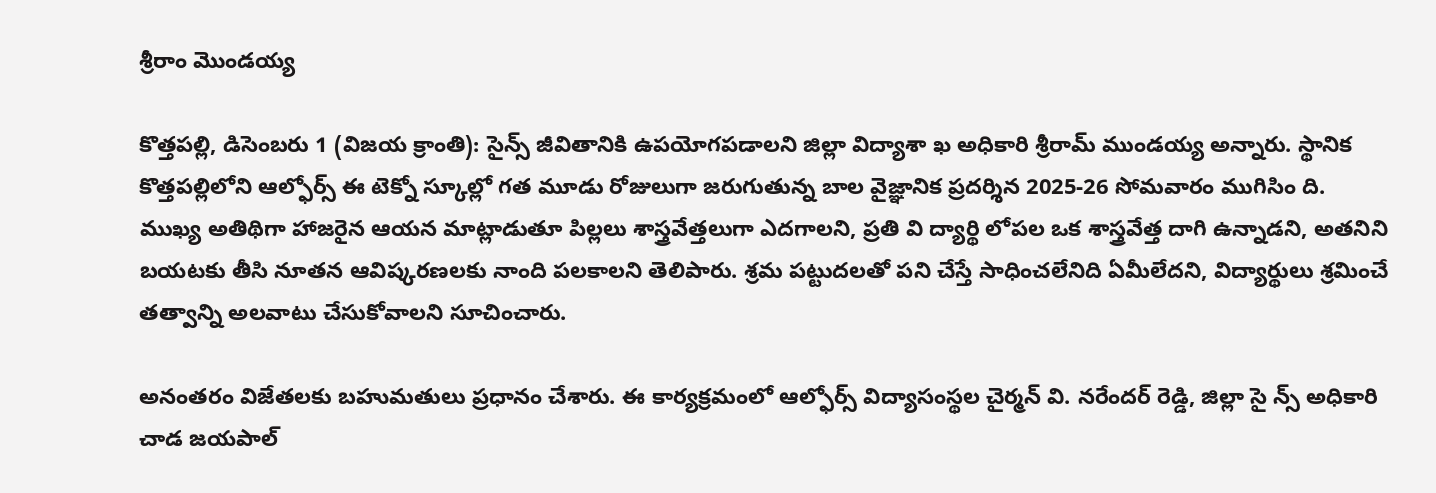శ్రీరాం మొండయ్య

కొత్తపల్లి, డిసెంబరు 1 (విజయ క్రాంతి): సైన్స్ జీవితానికి ఉపయోగపడాలని జిల్లా విద్యాశా ఖ అధికారి శ్రీరామ్ ముండయ్య అన్నారు. స్థానిక కొత్తపల్లిలోని ఆల్ఫోర్స్ ఈ టెక్నో స్కూల్లో గత మూడు రోజులుగా జరుగుతున్న బాల వైజ్ఞానిక ప్రదర్శిన 2025-26 సోమవారం ముగిసిం ది. ముఖ్య అతిథిగా హాజరైన ఆయన మాట్లాడుతూ పిల్లలు శాస్త్రవేత్తలుగా ఎదగాలని, ప్రతి వి ద్యార్థి లోపల ఒక శాస్త్రవేత్త దాగి ఉన్నాడని, అతనిని బయటకు తీసి నూతన ఆవిష్కరణలకు నాంది పలకాలని తెలిపారు. శ్రమ పట్టుదలతో పని చేస్తే సాధించలేనిది ఏమీలేదని, విద్యార్థులు శ్రమించే తత్వాన్ని అలవాటు చేసుకోవాలని సూచించారు.

అనంతరం విజేతలకు బహుమతులు ప్రధానం చేశారు. ఈ కార్యక్రమంలో ఆల్ఫోర్స్ విద్యాసంస్థల చైర్మన్ వి. నరేందర్ రెడ్డి, జిల్లా సై న్స్ అధికారి చాడ జయపాల్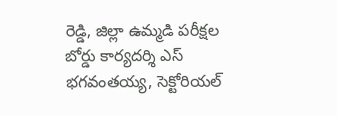రెడ్డి, జిల్లా ఉమ్మడి పరీక్షల బోర్డు కార్యదర్శి ఎస్ భగవంతయ్య, సెక్టోరియల్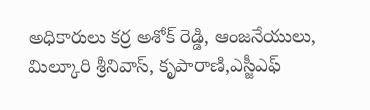అధికారులు కర్ర అశోక్ రెడ్డి, ఆంజనేయులు, మిల్కూరి శ్రీనివాస్, కృపారాణి,ఎస్జీఎఫ్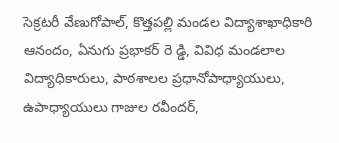సెక్రటరీ వేణుగోపాల్, కొత్తపల్లి మండల విద్యాశాఖాధికారి ఆనందం, ఏనుగు ప్రభాకర్ రె డ్డి, వివిధ మండలాల విద్యాధికారులు, పాఠశాలల ప్రధానోపాధ్యాయులు, ఉపాధ్యాయులు గాజుల రవీందర్,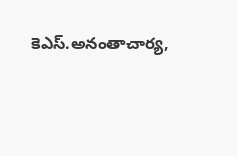కెఎస్.అనంతాచార్య,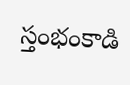స్తంభంకాడి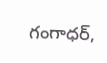గంగాధర్,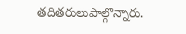తదితరులుపాల్గొన్నారు.